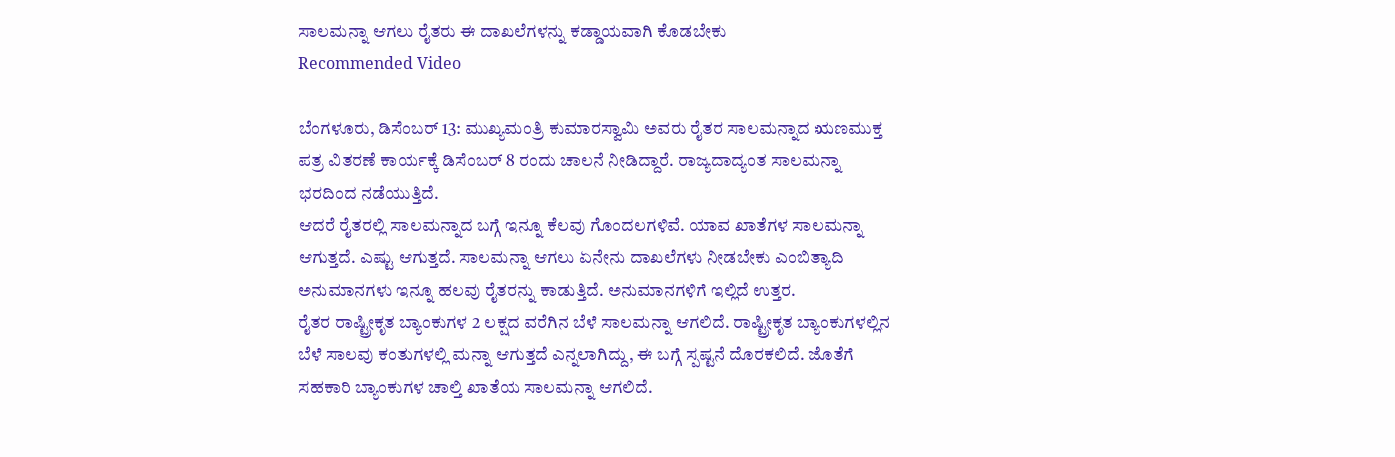ಸಾಲಮನ್ನಾ ಆಗಲು ರೈತರು ಈ ದಾಖಲೆಗಳನ್ನು ಕಡ್ಡಾಯವಾಗಿ ಕೊಡಬೇಕು
Recommended Video

ಬೆಂಗಳೂರು, ಡಿಸೆಂಬರ್ 13: ಮುಖ್ಯಮಂತ್ರಿ ಕುಮಾರಸ್ವಾಮಿ ಅವರು ರೈತರ ಸಾಲಮನ್ನಾದ ಋಣಮುಕ್ತ ಪತ್ರ ವಿತರಣೆ ಕಾರ್ಯಕ್ಕೆ ಡಿಸೆಂಬರ್ 8 ರಂದು ಚಾಲನೆ ನೀಡಿದ್ದಾರೆ. ರಾಜ್ಯದಾದ್ಯಂತ ಸಾಲಮನ್ನಾ ಭರದಿಂದ ನಡೆಯುತ್ತಿದೆ.
ಆದರೆ ರೈತರಲ್ಲಿ ಸಾಲಮನ್ನಾದ ಬಗ್ಗೆ ಇನ್ನೂ ಕೆಲವು ಗೊಂದಲಗಳಿವೆ. ಯಾವ ಖಾತೆಗಳ ಸಾಲಮನ್ನಾ ಆಗುತ್ತದೆ. ಎಷ್ಟು ಆಗುತ್ತದೆ. ಸಾಲಮನ್ನಾ ಆಗಲು ಏನೇನು ದಾಖಲೆಗಳು ನೀಡಬೇಕು ಎಂಬಿತ್ಯಾದಿ ಅನುಮಾನಗಳು ಇನ್ನೂ ಹಲವು ರೈತರನ್ನು ಕಾಡುತ್ತಿದೆ. ಅನುಮಾನಗಳಿಗೆ ಇಲ್ಲಿದೆ ಉತ್ತರ.
ರೈತರ ರಾಷ್ಟ್ರೀಕೃತ ಬ್ಯಾಂಕುಗಳ 2 ಲಕ್ಷದ ವರೆಗಿನ ಬೆಳೆ ಸಾಲಮನ್ನಾ ಆಗಲಿದೆ. ರಾಷ್ಟ್ರೀಕೃತ ಬ್ಯಾಂಕುಗಳಲ್ಲಿನ ಬೆಳೆ ಸಾಲವು ಕಂತುಗಳಲ್ಲಿ ಮನ್ನಾ ಆಗುತ್ತದೆ ಎನ್ನಲಾಗಿದ್ದು, ಈ ಬಗ್ಗೆ ಸ್ಪಷ್ಟನೆ ದೊರಕಲಿದೆ. ಜೊತೆಗೆ ಸಹಕಾರಿ ಬ್ಯಾಂಕುಗಳ ಚಾಲ್ತಿ ಖಾತೆಯ ಸಾಲಮನ್ನಾ ಆಗಲಿದೆ.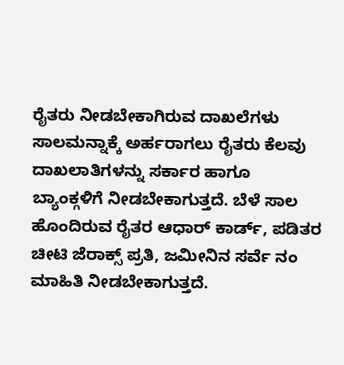ರೈತರು ನೀಡಬೇಕಾಗಿರುವ ದಾಖಲೆಗಳು
ಸಾಲಮನ್ನಾಕ್ಕೆ ಅರ್ಹರಾಗಲು ರೈತರು ಕೆಲವು ದಾಖಲಾತಿಗಳನ್ನು ಸರ್ಕಾರ ಹಾಗೂ ಬ್ಯಾಂಕ್ಗಳಿಗೆ ನೀಡಬೇಕಾಗುತ್ತದೆ. ಬೆಳೆ ಸಾಲ ಹೊಂದಿರುವ ರೈತರ ಆಧಾರ್ ಕಾರ್ಡ್, ಪಡಿತರ ಚೀಟಿ ಜೆರಾಕ್ಸ್ ಪ್ರತಿ, ಜಮೀನಿನ ಸರ್ವೆ ನಂ ಮಾಹಿತಿ ನೀಡಬೇಕಾಗುತ್ತದೆ.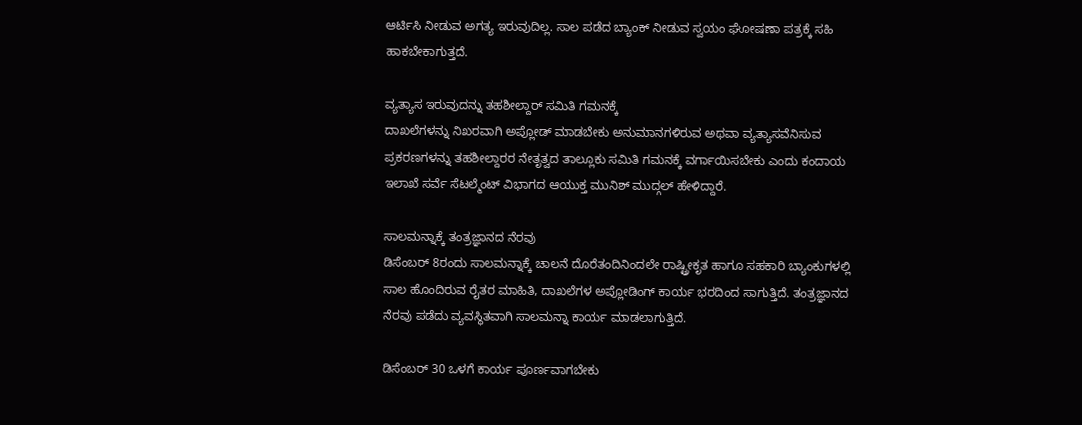ಆರ್ಟಿಸಿ ನೀಡುವ ಅಗತ್ಯ ಇರುವುದಿಲ್ಲ. ಸಾಲ ಪಡೆದ ಬ್ಯಾಂಕ್ ನೀಡುವ ಸ್ವಯಂ ಘೋಷಣಾ ಪತ್ರಕ್ಕೆ ಸಹಿ ಹಾಕಬೇಕಾಗುತ್ತದೆ.

ವ್ಯತ್ಯಾಸ ಇರುವುದನ್ನು ತಹಶೀಲ್ದಾರ್ ಸಮಿತಿ ಗಮನಕ್ಕೆ
ದಾಖಲೆಗಳನ್ನು ನಿಖರವಾಗಿ ಅಪ್ಲೋಡ್ ಮಾಡಬೇಕು ಅನುಮಾನಗಳಿರುವ ಅಥವಾ ವ್ಯತ್ಯಾಸವೆನಿಸುವ ಪ್ರಕರಣಗಳನ್ನು ತಹಶೀಲ್ದಾರರ ನೇತೃತ್ವದ ತಾಲ್ಲೂಕು ಸಮಿತಿ ಗಮನಕ್ಕೆ ವರ್ಗಾಯಿಸಬೇಕು ಎಂದು ಕಂದಾಯ ಇಲಾಖೆ ಸರ್ವೆ ಸೆಟಲ್ಮೆಂಟ್ ವಿಭಾಗದ ಆಯುಕ್ತ ಮುನಿಶ್ ಮುದ್ಗಲ್ ಹೇಳಿದ್ದಾರೆ.

ಸಾಲಮನ್ನಾಕ್ಕೆ ತಂತ್ರಜ್ಞಾನದ ನೆರವು
ಡಿಸೆಂಬರ್ 8ರಂದು ಸಾಲಮನ್ನಾಕ್ಕೆ ಚಾಲನೆ ದೊರೆತಂದಿನಿಂದಲೇ ರಾಷ್ಟ್ರೀಕೃತ ಹಾಗೂ ಸಹಕಾರಿ ಬ್ಯಾಂಕುಗಳಲ್ಲಿ ಸಾಲ ಹೊಂದಿರುವ ರೈತರ ಮಾಹಿತಿ, ದಾಖಲೆಗಳ ಅಪ್ಲೋಡಿಂಗ್ ಕಾರ್ಯ ಭರದಿಂದ ಸಾಗುತ್ತಿದೆ. ತಂತ್ರಜ್ಞಾನದ ನೆರವು ಪಡೆದು ವ್ಯವಸ್ಥಿತವಾಗಿ ಸಾಲಮನ್ನಾ ಕಾರ್ಯ ಮಾಡಲಾಗುತ್ತಿದೆ.

ಡಿಸೆಂಬರ್ 30 ಒಳಗೆ ಕಾರ್ಯ ಪೂರ್ಣವಾಗಬೇಕು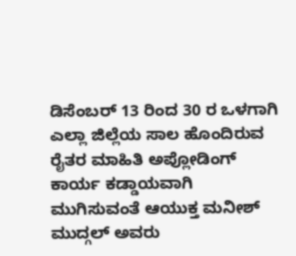ಡಿಸೆಂಬರ್ 13 ರಿಂದ 30 ರ ಒಳಗಾಗಿ ಎಲ್ಲಾ ಜಿಲ್ಲೆಯ ಸಾಲ ಹೊಂದಿರುವ ರೈತರ ಮಾಹಿತಿ ಅಪ್ಲೋಡಿಂಗ್ ಕಾರ್ಯ ಕಡ್ಡಾಯವಾಗಿ ಮುಗಿಸುವಂತೆ ಆಯುಕ್ತ ಮನೀಶ್ ಮುದ್ಗಲ್ ಅವರು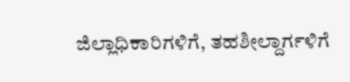ಜಿಲ್ಲಾಧಿಕಾರಿಗಳಿಗೆ, ತಹಶೀಲ್ದಾರ್ಗಳಿಗೆ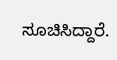ಸೂಚಿಸಿದ್ದಾರೆ.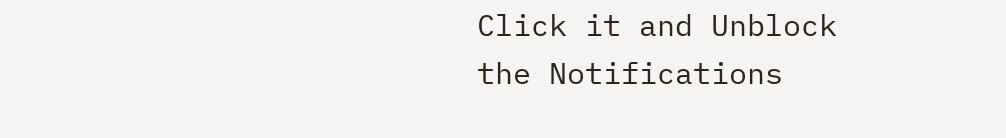Click it and Unblock the Notifications